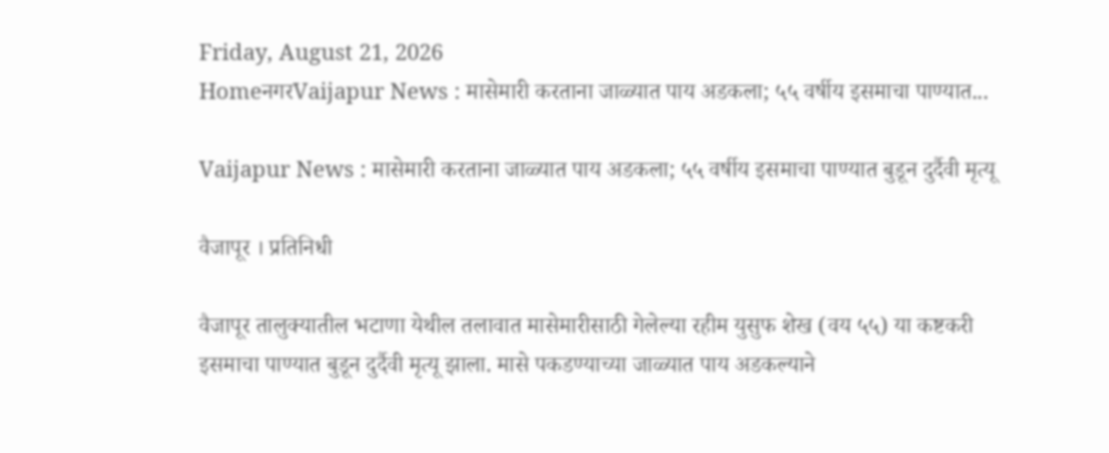Friday, August 21, 2026
HomeनगरVaijapur News : मासेमारी करताना जाळ्यात पाय अडकला; ५५ वर्षीय इसमाचा पाण्यात...

Vaijapur News : मासेमारी करताना जाळ्यात पाय अडकला; ५५ वर्षीय इसमाचा पाण्यात बुडून दुर्दैवी मृत्यू

वैजापूर । प्रतिनिधी

वैजापूर तालुक्यातील भटाणा येथील तलावात मासेमारीसाठी गेलेल्या रहीम युसुफ शेख (वय ५५) या कष्टकरी इसमाचा पाण्यात बुडून दुर्दैवी मृत्यू झाला. मासे पकडण्याच्या जाळ्यात पाय अडकल्याने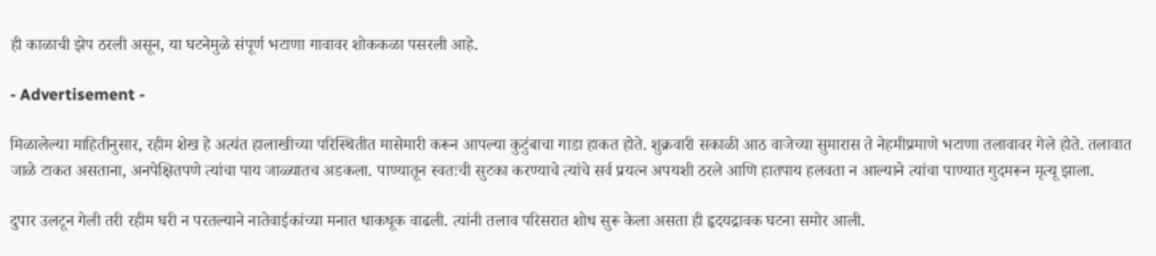ही काळाची झेप ठरली असून, या घटनेमुळे संपूर्ण भटाणा गावावर शोककळा पसरली आहे.

- Advertisement -

मिळालेल्या माहितीनुसार, रहीम शेख हे अत्यंत हालाखीच्या परिस्थितीत मासेमारी करून आपल्या कुटुंबाचा गाडा हाकत होते. शुक्रवारी सकाळी आठ वाजेच्या सुमारास ते नेहमीप्रमाणे भटाणा तलावावर गेले होते. तलावात जाळे टाकत असताना, अनपेक्षितपणे त्यांचा पाय जाळ्यातच अडकला. पाण्यातून स्वतःची सुटका करण्याचे त्यांचे सर्व प्रयत्न अपयशी ठरले आणि हातपाय हलवता न आल्याने त्यांचा पाण्यात गुदमरून मृत्यू झाला.

दुपार उलटून गेली तरी रहीम घरी न परतल्याने नातेवाईकांच्या मनात धाकधूक वाढली. त्यांनी तलाव परिसरात शोध सुरू केला असता ही हृदयद्रावक घटना समोर आली.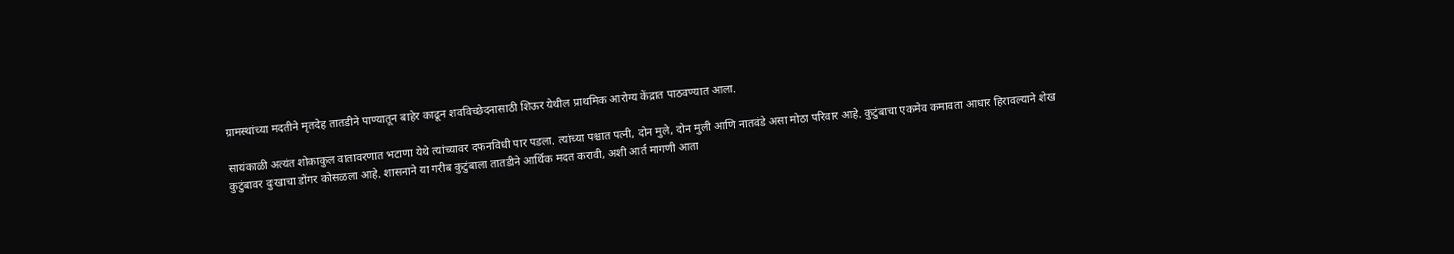ग्रामस्थांच्या मदतीने मृतदेह तातडीने पाण्यातून बाहेर काढून शवविच्छेदनासाठी शिऊर येथील प्राथमिक आरोग्य केंद्रात पाठवण्यात आला.

सायंकाळी अत्यंत शोकाकुल वातावरणात भटाणा येथे त्यांच्यावर दफनविधी पार पडला. त्यांच्या पश्चात पत्नी, दोन मुले, दोन मुली आणि नातवंडे असा मोठा परिवार आहे. कुटुंबाचा एकमेव कमावता आधार हिरावल्याने शेख कुटुंबावर दुःखाचा डोंगर कोसळला आहे. शासनाने या गरीब कुटुंबाला तातडीने आर्थिक मदत करावी, अशी आर्त मागणी आता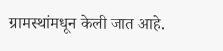ग्रामस्थांमधून केली जात आहे.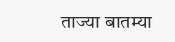ताज्या बातम्या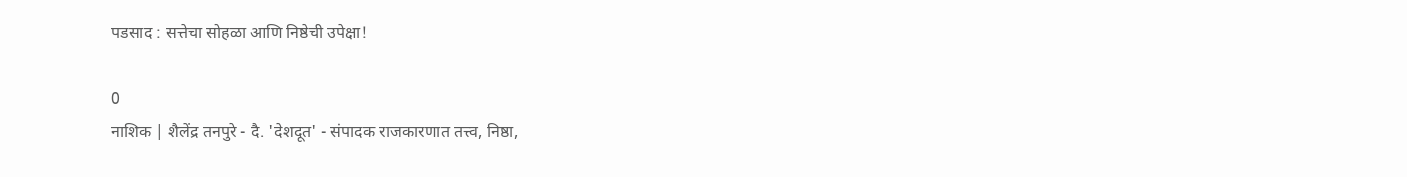पडसाद : सत्तेचा सोहळा आणि निष्ठेची उपेक्षा!

0
नाशिक | शैलेंद्र तनपुरे - दै. 'देशदूत' - संपादक राजकारणात तत्त्व, निष्ठा,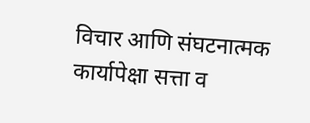विचार आणि संघटनात्मक कार्यापेक्षा सत्ता व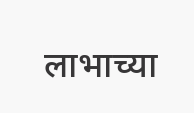लाभाच्या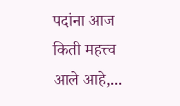पदांना आज किती महत्त्व आले आहे,...